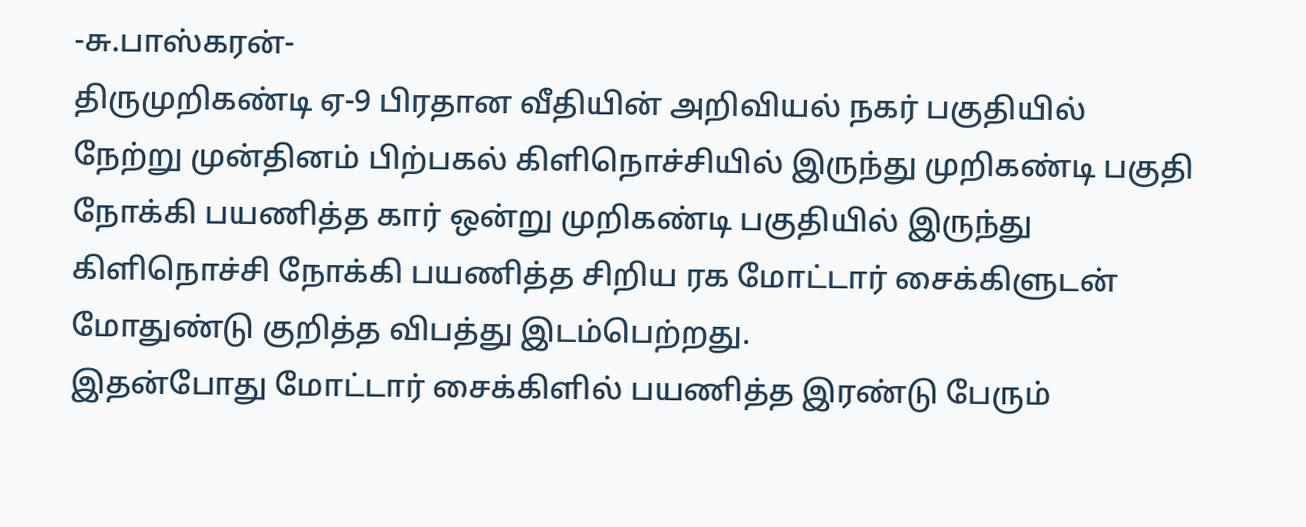-சு.பாஸ்கரன்-
திருமுறிகண்டி ஏ-9 பிரதான வீதியின் அறிவியல் நகர் பகுதியில் நேற்று முன்தினம் பிற்பகல் கிளிநொச்சியில் இருந்து முறிகண்டி பகுதி நோக்கி பயணித்த கார் ஒன்று முறிகண்டி பகுதியில் இருந்து கிளிநொச்சி நோக்கி பயணித்த சிறிய ரக மோட்டார் சைக்கிளுடன் மோதுண்டு குறித்த விபத்து இடம்பெற்றது.
இதன்போது மோட்டார் சைக்கிளில் பயணித்த இரண்டு பேரும்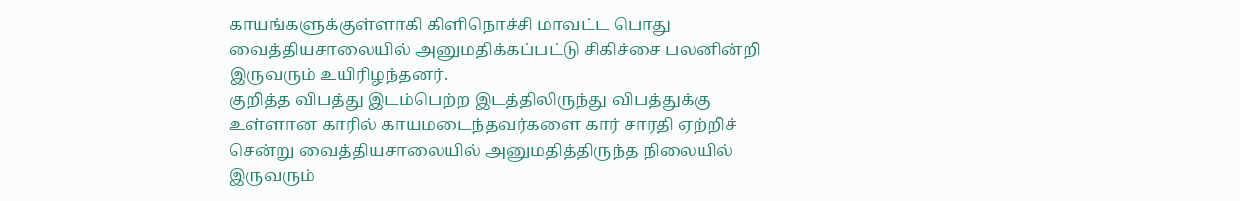காயங்களுக்குள்ளாகி கிளிநொச்சி மாவட்ட பொது வைத்தியசாலையில் அனுமதிக்கப்பட்டு சிகிச்சை பலனின்றி இருவரும் உயிரிழந்தனர்.
குறித்த விபத்து இடம்பெற்ற இடத்திலிருந்து விபத்துக்கு உள்ளான காரில் காயமடைந்தவர்களை கார் சாரதி ஏற்றிச் சென்று வைத்தியசாலையில் அனுமதித்திருந்த நிலையில் இருவரும்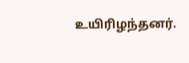உயிரிழந்தனர்.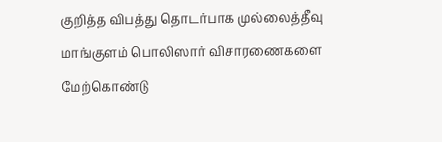குறித்த விபத்து தொடர்பாக முல்லைத்தீவு மாங்குளம் பொலிஸார் விசாரணைகளை மேற்கொண்டு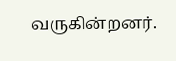வருகின்றனர்.